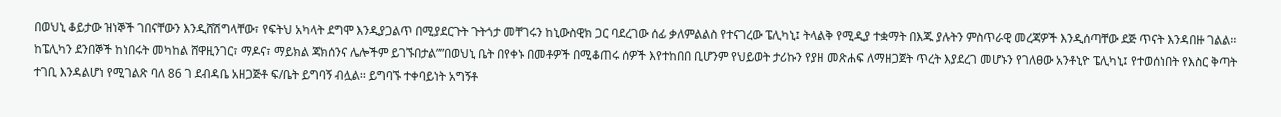በወህኒ ቆይታው ዝነኞች ገበናቸውን እንዲሸሽግላቸው፣ የፍትህ አካላት ደግሞ እንዲያጋልጥ በሚያደርጉት ጉትጎታ መቸገሩን ከኒውስዊክ ጋር ባደረገው ሰፊ ቃለምልልስ የተናገረው ፔሊካኒ፤ ትላልቅ የሚዲያ ተቋማት በእጁ ያሉትን ምስጥራዊ መረጃዎች እንዲሰጣቸው ደጅ ጥናት እንዳበዙ ገልል፡፡ ከፔሊካን ደንበኞች ከነበሩት መካከል ሸዋዚንገር፣ ማዶና፣ ማይክል ጃክሰንና ሌሎችም ይገኙበታል””በወህኒ ቤት በየቀኑ በመቶዎች በሚቆጠሩ ሰዎች እየተከበበ ቢሆንም የህይወት ታሪኩን የያዘ መጽሐፍ ለማዘጋጀት ጥረት እያደረገ መሆኑን የገለፀው አንቶኒዮ ፔሊካኒ፤ የተወሰነበት የእስር ቅጣት ተገቢ እንዳልሆነ የሚገልጽ ባለ 86 ገ ደብዳቤ አዘጋጅቶ ፍ/ቤት ይግባኝ ብሏል፡፡ ይግባኙ ተቀባይነት አግኝቶ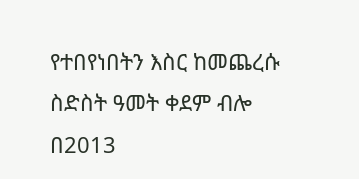የተበየነበትን እስር ከመጨረሱ ስድስት ዓመት ቀደም ብሎ በ2013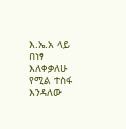እ.ኤ.አ ላይ በነፃ እለቀቃለሁ የሚል ተስፋ እንዳለው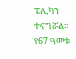ፔሊካን ተናግሯል፡፡ የ67 ዓመቱ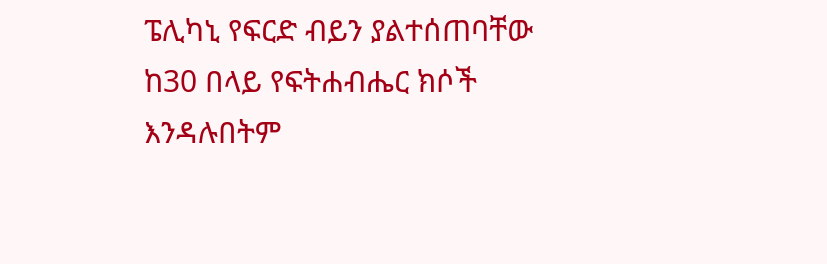ፔሊካኒ የፍርድ ብይን ያልተሰጠባቸው ከ30 በላይ የፍትሐብሔር ክሶች እንዳሉበትም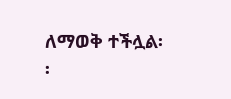ለማወቅ ተችሏል፡፡